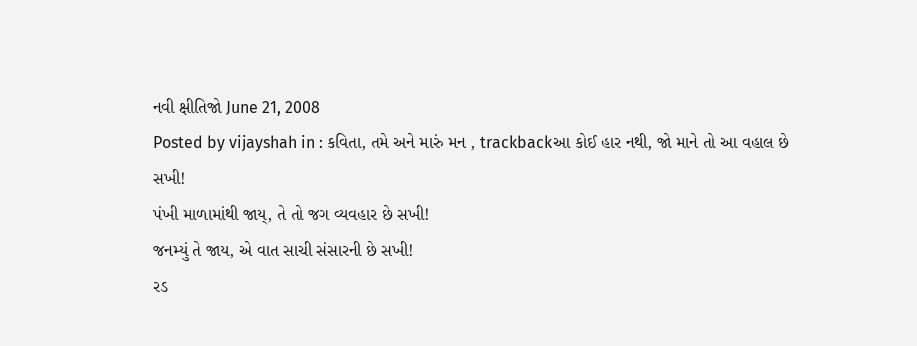નવી ક્ષીતિજો June 21, 2008
Posted by vijayshah in : કવિતા, તમે અને મારું મન , trackbackઆ કોઈ હાર નથી, જો માને તો આ વહાલ છે સખી!
પંખી માળામાંથી જાય્, તે તો જગ વ્યવહાર છે સખી!
જનમ્યું તે જાય, એ વાત સાચી સંસારની છે સખી!
રડ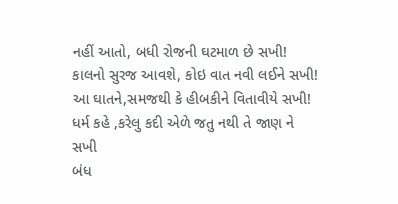નહીં આતો, બધી રોજની ઘટમાળ છે સખી!
કાલનો સુરજ આવશે, કોઇ વાત નવી લઈને સખી!
આ ઘાતને,સમજથી કે હીબકીને વિતાવીયે સખી!
ધર્મ કહે ,કરેલુ કદી એળે જતુ નથી તે જાણ ને સખી
બંધ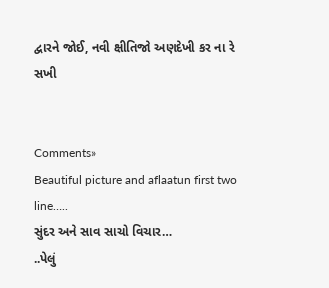દ્વારને જોઈ, નવી ક્ષીતિજો અણદેખી કર ના રે સખી


Comments»
Beautiful picture and aflaatun first two line…..
સુંદર અને સાવ સાચો વિચાર…
..પેલું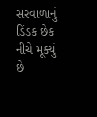સરવાળાનું ડિંડક છેક નીચે મૂક્યું છે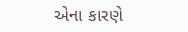એના કારણે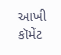આખી કૉમેંટ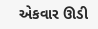એકવાર ઊડી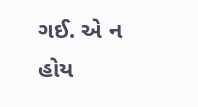ગઈ. એ ન હોય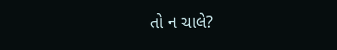તો ન ચાલે?